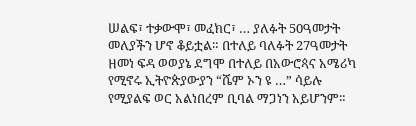ሠልፍ፣ ተቃውሞ፣ መፈክር፣ … ያለፉት 50ዓመታት መለያችን ሆኖ ቆይቷል። በተለይ ባለፉት 27ዓመታት ዘመነ ፍዳ ወወያኔ ደግሞ በተለይ በአውሮጳና አሜሪካ የሚኖሩ ኢትዮጵያውያን “ሼም ኦን ዩ …” ሳይሉ የሚያልፍ ወር አልነበረም ቢባል ማጋነን አይሆንም።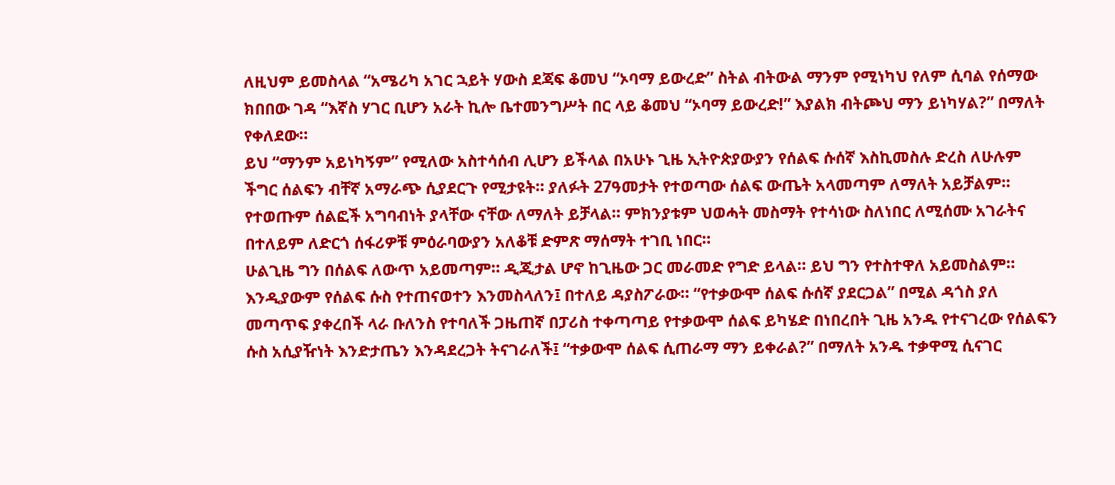ለዚህም ይመስላል “አሜሪካ አገር ኋይት ሃውስ ደጃፍ ቆመህ “ኦባማ ይውረድ” ስትል ብትውል ማንም የሚነካህ የለም ሲባል የሰማው ክበበው ገዳ “እኛስ ሃገር ቢሆን አራት ኪሎ ቤተመንግሥት በር ላይ ቆመህ “ኦባማ ይውረድ!” እያልክ ብትጮህ ማን ይነካሃል?” በማለት የቀለደው።
ይህ “ማንም አይነካኝም” የሚለው አስተሳሰብ ሊሆን ይችላል በአሁኑ ጊዜ ኢትዮጵያውያን የሰልፍ ሱሰኛ እስኪመስሉ ድረስ ለሁሉም ችግር ሰልፍን ብቸኛ አማራጭ ሲያደርጉ የሚታዩት። ያለፉት 27ዓመታት የተወጣው ሰልፍ ውጤት አላመጣም ለማለት አይቻልም። የተወጡም ሰልፎች አግባብነት ያላቸው ናቸው ለማለት ይቻላል። ምክንያቱም ህወሓት መስማት የተሳነው ስለነበር ለሚሰሙ አገራትና በተለይም ለድርጎ ሰፋሪዎቹ ምዕራባውያን አለቆቹ ድምጽ ማሰማት ተገቢ ነበር።
ሁልጊዜ ግን በሰልፍ ለውጥ አይመጣም። ዲጂታል ሆኖ ከጊዜው ጋር መራመድ የግድ ይላል። ይህ ግን የተስተዋለ አይመስልም። እንዲያውም የሰልፍ ሱስ የተጠናወተን እንመስላለን፤ በተለይ ዳያስፖራው። “የተቃውሞ ሰልፍ ሱሰኛ ያደርጋል” በሚል ዳጎስ ያለ መጣጥፍ ያቀረበች ላራ ቡለንስ የተባለች ጋዜጠኛ በፓሪስ ተቀጣጣይ የተቃውሞ ሰልፍ ይካሄድ በነበረበት ጊዜ አንዱ የተናገረው የሰልፍን ሱስ አሲያዥነት እንድታጤን እንዳደረጋት ትናገራለች፤ “ተቃውሞ ሰልፍ ሲጠራማ ማን ይቀራል?” በማለት አንዱ ተቃዋሚ ሲናገር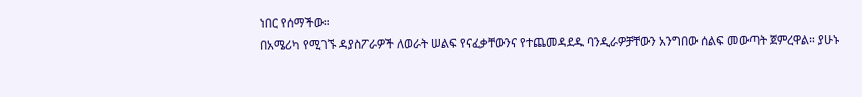ነበር የሰማችው።
በአሜሪካ የሚገኙ ዳያስፖራዎች ለወራት ሠልፍ የናፈቃቸውንና የተጨመዳደዱ ባንዲራዎቻቸውን አንግበው ሰልፍ መውጣት ጀምረዋል። ያሁኑ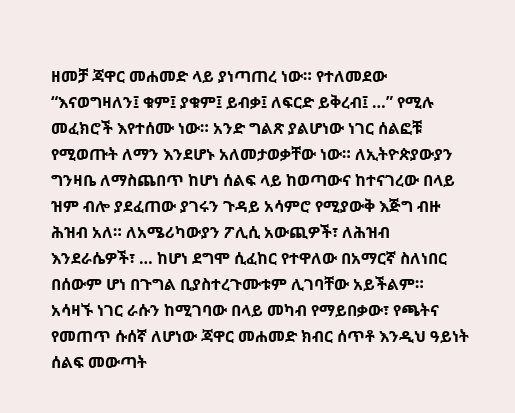ዘመቻ ጃዋር መሐመድ ላይ ያነጣጠረ ነው። የተለመደው “እናወግዛለን፤ ቁም፤ ያቁም፤ ይብቃ፤ ለፍርድ ይቅረብ፤ …” የሚሉ መፈክሮች እየተሰሙ ነው። አንድ ግልጽ ያልሆነው ነገር ሰልፎቹ የሚወጡት ለማን እንደሆኑ አለመታወቃቸው ነው። ለኢትዮጵያውያን ግንዛቤ ለማስጨበጥ ከሆነ ሰልፍ ላይ ከወጣውና ከተናገረው በላይ ዝም ብሎ ያደፈጠው ያገሩን ጉዳይ አሳምሮ የሚያውቅ እጅግ ብዙ ሕዝብ አለ። ለአሜሪካውያን ፖሊሲ አውጪዎች፣ ለሕዝብ እንደራሴዎች፣ … ከሆነ ደግሞ ሲፈከር የተዋለው በአማርኛ ስለነበር በሰውም ሆነ በጉግል ቢያስተረጉሙቱም ሊገባቸው አይችልም።
አሳዛኙ ነገር ራሱን ከሚገባው በላይ መካብ የማይበቃው፣ የጫትና የመጠጥ ሱሰኛ ለሆነው ጃዋር መሐመድ ክብር ሰጥቶ እንዲህ ዓይነት ሰልፍ መውጣት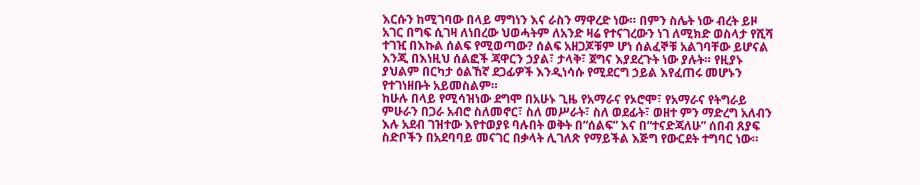እርሱን ከሚገባው በላይ ማግነን እና ራስን ማዋረድ ነው። በምን ስሌት ነው ብረት ይዞ አገር በግፍ ሲገዛ ለነበረው ህወሓትም ለአንድ ዛሬ የተናገረውን ነገ ለሚክድ ወስላታ የሺሻ ተገዢ በእኩል ሰልፍ የሚወጣው? ሰልፍ አዘጋጆቹም ሆነ ሰልፈኞቹ አልገባቸው ይሆናል እንጂ በእነዚህ ሰልፎች ጃዋርን ኃያል፣ ታላቅ፣ ጀግና እያደረጉት ነው ያሉት። የዚያኑ ያህልም በርካታ ዕልኸኛ ደጋፊዎች እንዲነሳሱ የሚደርግ ኃይል እየፈጠሩ መሆኑን የተገነዘቡት አይመስልም።
ከሁሉ በላይ የሚሳዝነው ደግሞ በአሁኑ ጊዜ የአማራና የኦሮሞ፣ የአማራና የትግራይ ምሁራን በጋራ አብሮ ስለመኖር፣ ስለ መሥራት፣ ስለ ወደፊት፣ ወዘተ ምን ማድረግ አለብን እሉ አደብ ገዝተው እየተወያዩ ባሉበት ወቅት በ“ሰልፍ” እና በ“ተናድጃለሁ” ሰበብ ጸያፍ ስድቦችን በአደባባይ መናገር በቃላት ሊገለጽ የማይችል እጅግ የውርደት ተግባር ነው።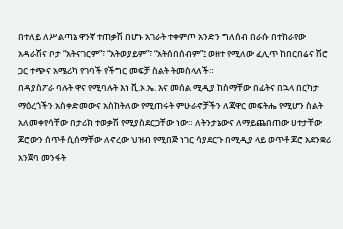በተለይ ለሥልጣኔ ዋንኛ ተጠቃሽ በሆኑ አገራት ተቀምጦ አንድን ግለሰብ በራሱ በተከራየው አዳራሽና ቦታ “አትናገርም”፣ “አትወያይም”፣ “አትሰበሰብም”፤ ወዘተ የሚለው ፈሊጥ ከበርበሬና ሽሮ ጋር ተጭና አሜሪካ የገባች የችግር መፍቻ ስልት ትመስላለች።
በዳያስፖራ ባሉት ዋና የሚባሉት እነ ቪ.ኦ.ኤ. እና መሰል ሚዲያ ከስማቸው በፊትና በኋላ በርካታ ማዕረጎችን አስቀድመውና አስከትለው የሚጠሩት ምሁራኖቻችን ለጃዋር መፍትሔ የሚሆን ስልት አለመቀየሳቸው በታሪክ ተወቃሽ የሚያስደርጋቸው ነው። ለትንታኔውና ለማይጨበጠው ሀተታቸው ጆሮውን ሰጥቶ ሲሰማቸው ለኖረው ህዝብ የሚበጅ ነገር ሳያደርጉ በሚዲያ ላይ ወጥቶ ጆሮ አደንቋሪ አንጀባ መንፋት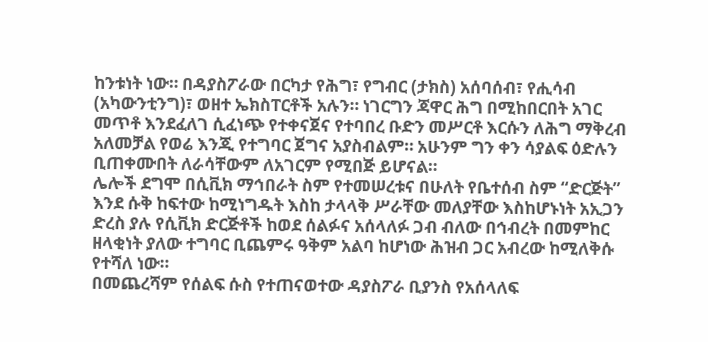ከንቱነት ነው። በዳያስፖራው በርካታ የሕግ፣ የግብር (ታክስ) አሰባሰብ፣ የሒሳብ (አካውንቲንግ)፣ ወዘተ ኤክስፐርቶች አሉን። ነገርግን ጃዋር ሕግ በሚከበርበት አገር መጥቶ እንደፈለገ ሲፈነጭ የተቀናጀና የተባበረ ቡድን መሥርቶ እርሱን ለሕግ ማቅረብ አለመቻል የወሬ እንጂ የተግባር ጀግና አያስብልም። አሁንም ግን ቀን ሳያልፍ ዕድሉን ቢጠቀሙበት ለራሳቸውም ለአገርም የሚበጅ ይሆናል።
ሌሎች ደግሞ በሲቪክ ማኅበራት ስም የተመሠረቱና በሁለት የቤተሰብ ስም “ድርጅት” እንደ ሱቅ ከፍተው ከሚነግዱት እስከ ታላላቅ ሥራቸው መለያቸው እስከሆኑነት አኢጋን ድረስ ያሉ የሲቪክ ድርጅቶች ከወደ ሰልፉና አሰላለፉ ጋብ ብለው በኅብረት በመምከር ዘላቂነት ያለው ተግባር ቢጨምሩ ዓቅም አልባ ከሆነው ሕዝብ ጋር አብረው ከሚለቅሱ የተሻለ ነው።
በመጨረሻም የሰልፍ ሱስ የተጠናወተው ዳያስፖራ ቢያንስ የአሰላለፍ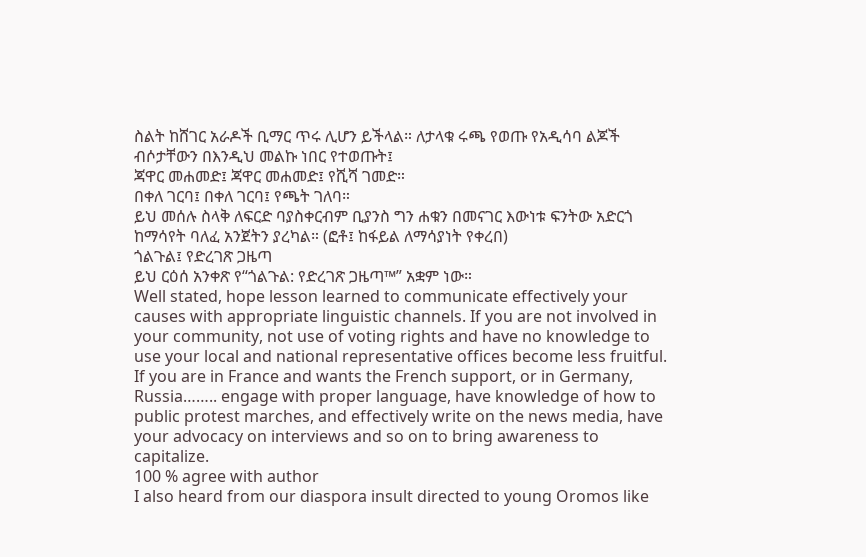ስልት ከሸገር አራዶች ቢማር ጥሩ ሊሆን ይችላል። ለታላቁ ሩጫ የወጡ የአዲሳባ ልጆች ብሶታቸውን በእንዲህ መልኩ ነበር የተወጡት፤
ጃዋር መሐመድ፤ ጃዋር መሐመድ፤ የሺሻ ገመድ።
በቀለ ገርባ፤ በቀለ ገርባ፤ የጫት ገለባ።
ይህ መሰሉ ስላቅ ለፍርድ ባያስቀርብም ቢያንስ ግን ሐቁን በመናገር እውነቱ ፍንትው አድርጎ ከማሳየት ባለፈ አንጀትን ያረካል። (ፎቶ፤ ከፋይል ለማሳያነት የቀረበ)
ጎልጉል፤ የድረገጽ ጋዜጣ
ይህ ርዕሰ አንቀጽ የ“ጎልጉል: የድረገጽ ጋዜጣ™” አቋም ነው።
Well stated, hope lesson learned to communicate effectively your causes with appropriate linguistic channels. If you are not involved in your community, not use of voting rights and have no knowledge to use your local and national representative offices become less fruitful. If you are in France and wants the French support, or in Germany, Russia…….. engage with proper language, have knowledge of how to public protest marches, and effectively write on the news media, have your advocacy on interviews and so on to bring awareness to capitalize.
100 % agree with author
I also heard from our diaspora insult directed to young Oromos like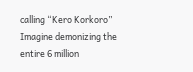calling “Kero Korkoro” Imagine demonizing the entire 6 million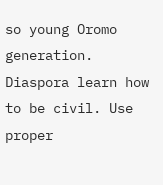so young Oromo generation. Diaspora learn how to be civil. Use proper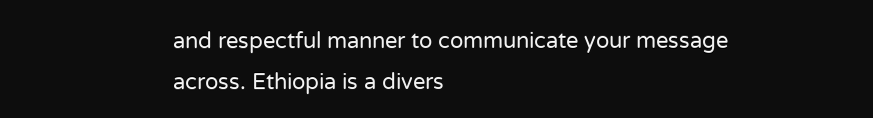and respectful manner to communicate your message across. Ethiopia is a divers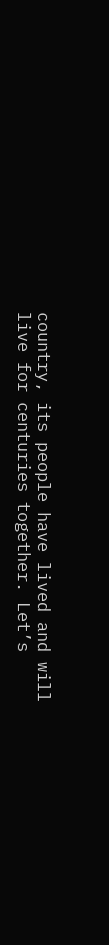country, its people have lived and will live for centuries together. Let’s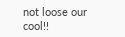not loose our cool!!